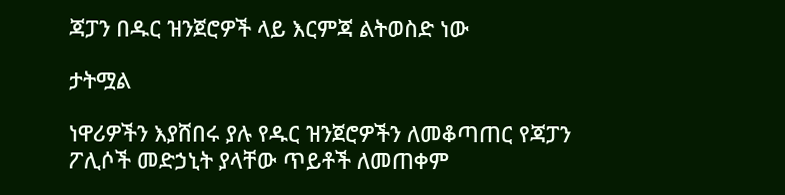ጃፓን በዱር ዝንጀሮዎች ላይ እርምጃ ልትወስድ ነው

ታትሟል

ነዋሪዎችን እያሸበሩ ያሉ የዱር ዝንጀሮዎችን ለመቆጣጠር የጃፓን ፖሊሶች መድኃኒት ያላቸው ጥይቶች ለመጠቀም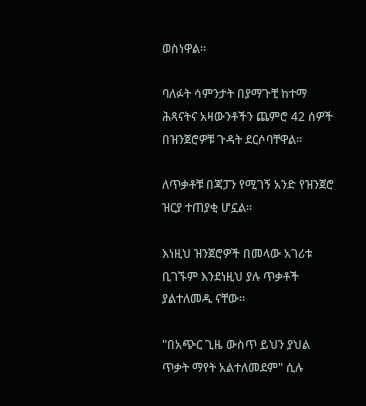ወስነዋል።

ባለፉት ሳምንታት በያማጉቺ ከተማ ሕጻናትና አዛውንቶችን ጨምሮ 42 ሰዎች በዝንጀሮዎቹ ጉዳት ደርሶባቸዋል።

ለጥቃቶቹ በጃፓን የሚገኝ አንድ የዝንጀሮ ዝርያ ተጠያቂ ሆኗል።

እነዚህ ዝንጀሮዎች በመላው አገሪቱ ቢገኙም እንደነዚህ ያሉ ጥቃቶች ያልተለመዱ ናቸው።

"በአጭር ጊዜ ውስጥ ይህን ያህል ጥቃት ማየት አልተለመደም" ሲሉ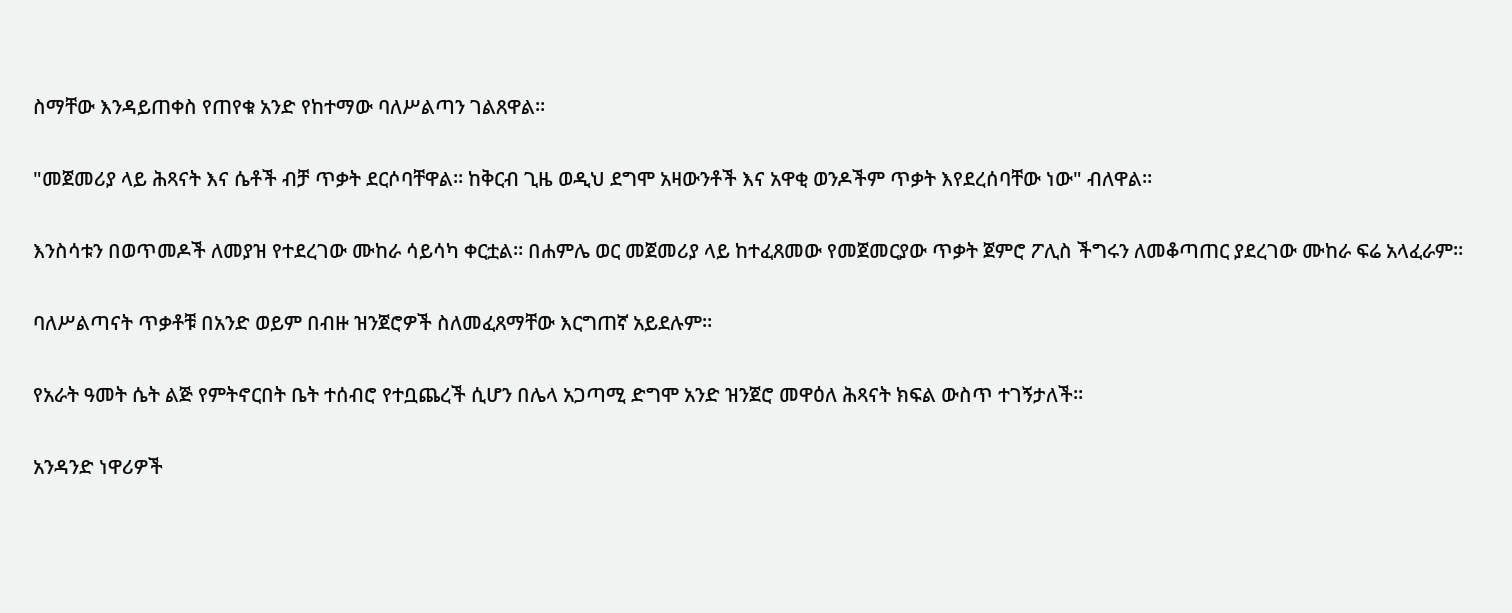ስማቸው እንዳይጠቀስ የጠየቁ አንድ የከተማው ባለሥልጣን ገልጸዋል።

"መጀመሪያ ላይ ሕጻናት እና ሴቶች ብቻ ጥቃት ደርሶባቸዋል። ከቅርብ ጊዜ ወዲህ ደግሞ አዛውንቶች እና አዋቂ ወንዶችም ጥቃት እየደረሰባቸው ነው" ብለዋል።

እንስሳቱን በወጥመዶች ለመያዝ የተደረገው ሙከራ ሳይሳካ ቀርቷል። በሐምሌ ወር መጀመሪያ ላይ ከተፈጸመው የመጀመርያው ጥቃት ጀምሮ ፖሊስ ችግሩን ለመቆጣጠር ያደረገው ሙከራ ፍሬ አላፈራም።

ባለሥልጣናት ጥቃቶቹ በአንድ ወይም በብዙ ዝንጀሮዎች ስለመፈጸማቸው እርግጠኛ አይደሉም።

የአራት ዓመት ሴት ልጅ የምትኖርበት ቤት ተሰብሮ የተቧጨረች ሲሆን በሌላ አጋጣሚ ድግሞ አንድ ዝንጀሮ መዋዕለ ሕጻናት ክፍል ውስጥ ተገኝታለች።

አንዳንድ ነዋሪዎች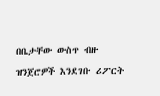በቤታቸው ውስጥ ብዙ ዝንጀሮዎች እንደገቡ ሪፖርት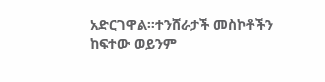አድርገዋል።ተንሸራታች መስኮቶችን ከፍተው ወይንም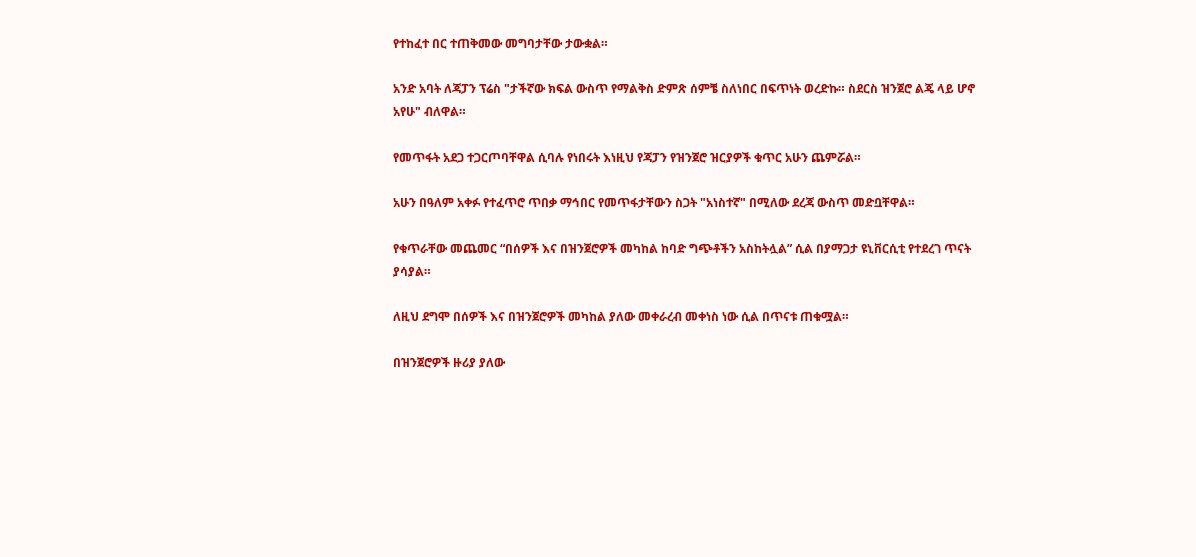የተከፈተ በር ተጠቅመው መግባታቸው ታውቋል።

አንድ አባት ለጃፓን ፕሬስ "ታችኛው ክፍል ውስጥ የማልቅስ ድምጽ ሰምቼ ስለነበር በፍጥነት ወረድኩ። ስደርስ ዝንጀሮ ልጄ ላይ ሆኖ አየሁ" ብለዋል።

የመጥፋት አደጋ ተጋርጦባቸዋል ሲባሉ የነበሩት እነዚህ የጃፓን የዝንጀሮ ዝርያዎች ቁጥር አሁን ጨምሯል።

አሁን በዓለም አቀፉ የተፈጥሮ ጥበቃ ማኅበር የመጥፋታቸውን ስጋት "አነስተኛ" በሚለው ደረጃ ውስጥ መድቧቸዋል።

የቁጥራቸው መጨመር “በሰዎች እና በዝንጀሮዎች መካከል ከባድ ግጭቶችን አስከትሏል” ሲል በያማጋታ ዩኒቨርሲቲ የተደረገ ጥናት ያሳያል።

ለዚህ ደግሞ በሰዎች እና በዝንጀሮዎች መካከል ያለው መቀራረብ መቀነስ ነው ሲል በጥናቱ ጠቁሟል።

በዝንጀሮዎች ዙሪያ ያለው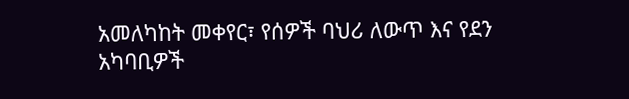አመለካከት መቀየር፣ የሰዎች ባህሪ ለውጥ እና የደን አካባቢዎች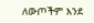ለውጦችም እንደ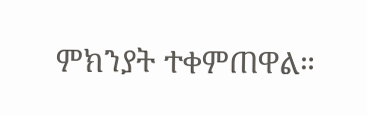ምክንያት ተቀምጠዋል።